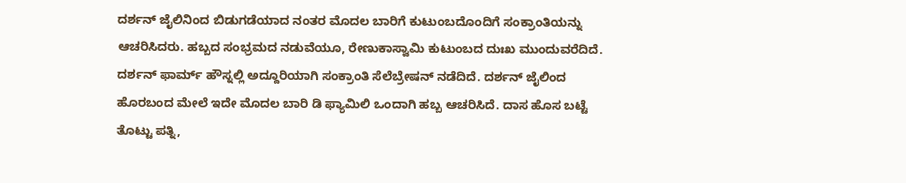ದರ್ಶನ್ ಜೈಲಿನಿಂದ ಬಿಡುಗಡೆಯಾದ ನಂತರ ಮೊದಲ ಬಾರಿಗೆ ಕುಟುಂಬದೊಂದಿಗೆ ಸಂಕ್ರಾಂತಿಯನ್ನು ಆಚರಿಸಿದರು. ಹಬ್ಬದ ಸಂಭ್ರಮದ ನಡುವೆಯೂ, ರೇಣುಕಾಸ್ವಾಮಿ ಕುಟುಂಬದ ದುಃಖ ಮುಂದುವರೆದಿದೆ.
ದರ್ಶನ್ ಫಾರ್ಮ್ ಹೌಸ್ನಲ್ಲಿ ಅದ್ದೂರಿಯಾಗಿ ಸಂಕ್ರಾಂತಿ ಸೆಲೆಬ್ರೇಷನ್ ನಡೆದಿದೆ. ದರ್ಶನ್ ಜೈಲಿಂದ ಹೊರಬಂದ ಮೇಲೆ ಇದೇ ಮೊದಲ ಬಾರಿ ಡಿ ಫ್ಯಾಮಿಲಿ ಒಂದಾಗಿ ಹಬ್ಬ ಆಚರಿಸಿದೆ. ದಾಸ ಹೊಸ ಬಟ್ಟೆ ತೊಟ್ಟು ಪತ್ನಿ,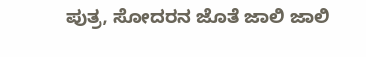ಪುತ್ರ, ಸೋದರನ ಜೊತೆ ಜಾಲಿ ಜಾಲಿ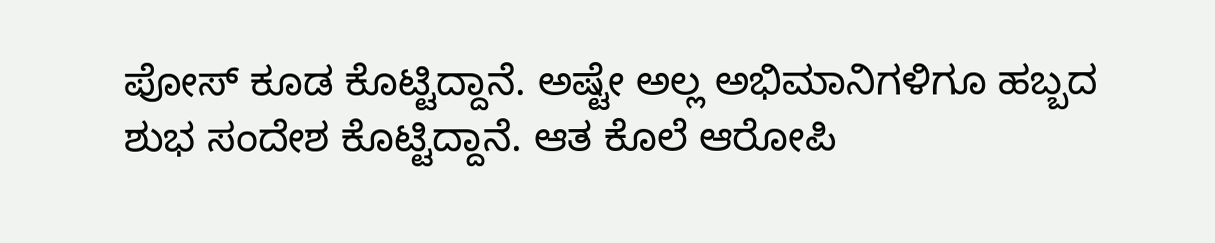ಪೋಸ್ ಕೂಡ ಕೊಟ್ಟಿದ್ದಾನೆ. ಅಷ್ಟೇ ಅಲ್ಲ ಅಭಿಮಾನಿಗಳಿಗೂ ಹಬ್ಬದ ಶುಭ ಸಂದೇಶ ಕೊಟ್ಟಿದ್ದಾನೆ. ಆತ ಕೊಲೆ ಆರೋಪಿ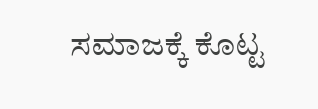ಸಮಾಜಕ್ಕೆ ಕೊಟ್ಟ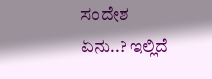ಸಂದೇಶ ಏನು..? ಇಲ್ಲಿದೆ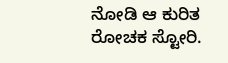ನೋಡಿ ಆ ಕುರಿತ ರೋಚಕ ಸ್ಟೋರಿ.